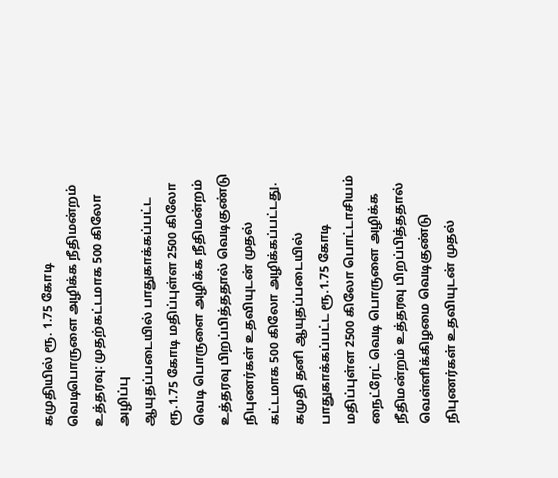கமுதியில் ரூ. 1.75 கோடி வெடிபொருளை அழிக்க நீதிமன்றம் உத்தரவு: முதற்கட்டமாக 500 கிலோ அழிப்பு
ஆயுதப்படையில் பாதுகாக்கப்பட்ட ரூ.1.75 கோடி மதிப்புள்ள 2500 கிலோ வெடி பொருளை அழிக்க நீதிமன்றம் உத்தரவு பிறப்பித்ததால் வெடிகுண்டு நிபுணர்கள் உதவியுடன் முதல் கட்டமாக 500 கிலோ அழிக்கப்பட்டது.
கமுதி தனி ஆயுதப்படையில் பாதுகாக்கப்பட்ட ரூ.1.75 கோடி மதிப்புள்ள 2500 கிலோ பொட்டாசியம் நைட்ரேட் வெடி பொருளை அழிக்க நீதிமன்றம் உத்தரவு பிறப்பித்ததால் வெள்ளிக்கிழமை வெடிகுண்டு நிபுணர்கள் உதவியுடன் முதல்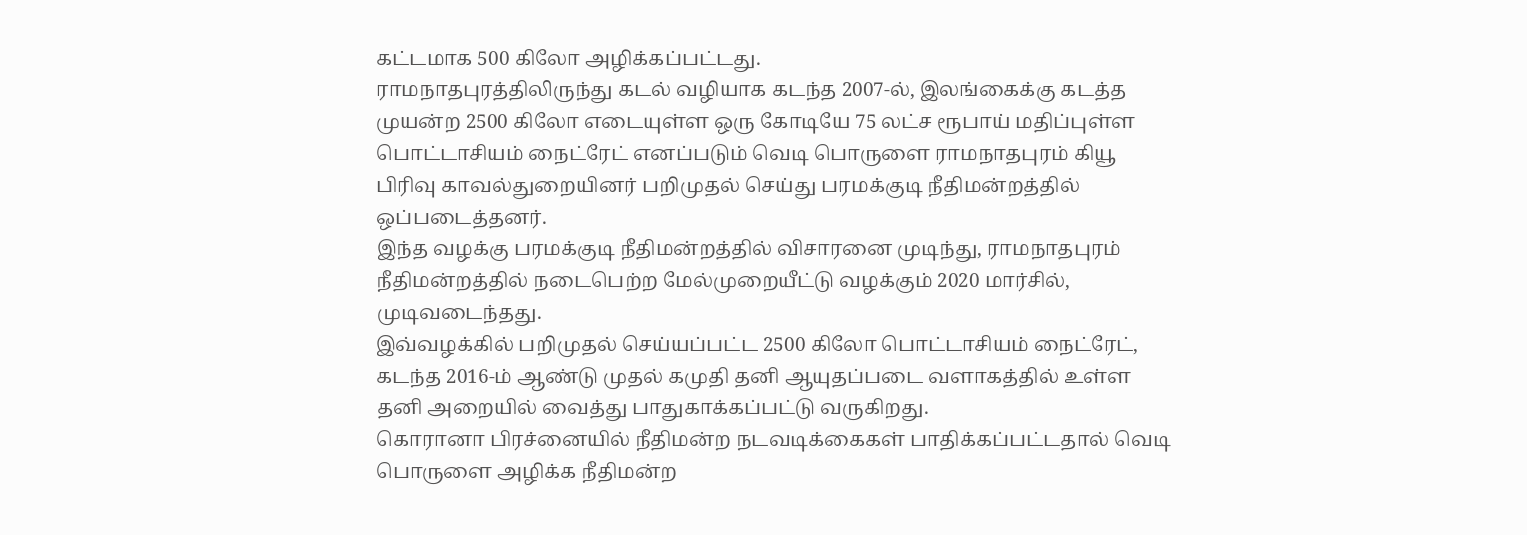கட்டமாக 500 கிலோ அழிக்கப்பட்டது.
ராமநாதபுரத்திலிருந்து கடல் வழியாக கடந்த 2007-ல், இலங்கைக்கு கடத்த முயன்ற 2500 கிலோ எடையுள்ள ஒரு கோடியே 75 லட்ச ரூபாய் மதிப்புள்ள பொட்டாசியம் நைட்ரேட் எனப்படும் வெடி பொருளை ராமநாதபுரம் கியூ பிரிவு காவல்துறையினர் பறிமுதல் செய்து பரமக்குடி நீதிமன்றத்தில் ஒப்படைத்தனர்.
இந்த வழக்கு பரமக்குடி நீதிமன்றத்தில் விசாரனை முடிந்து, ராமநாதபுரம் நீதிமன்றத்தில் நடைபெற்ற மேல்முறையீட்டு வழக்கும் 2020 மார்சில், முடிவடைந்தது.
இவ்வழக்கில் பறிமுதல் செய்யப்பட்ட 2500 கிலோ பொட்டாசியம் நைட்ரேட், கடந்த 2016-ம் ஆண்டு முதல் கமுதி தனி ஆயுதப்படை வளாகத்தில் உள்ள தனி அறையில் வைத்து பாதுகாக்கப்பட்டு வருகிறது.
கொரானா பிரச்னையில் நீதிமன்ற நடவடிக்கைகள் பாதிக்கப்பட்டதால் வெடி பொருளை அழிக்க நீதிமன்ற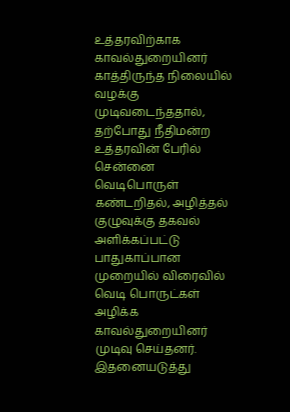உத்தரவிற்காக காவல்துறையினர் காத்திருந்த நிலையில் வழக்கு முடிவடைந்ததால், தற்போது நீதிமன்ற உத்தரவின் பேரில் சென்னை வெடிபொருள் கண்டறிதல், அழித்தல் குழுவுக்கு தகவல் அளிக்கப்பட்டு பாதுகாப்பான முறையில் விரைவில் வெடி பொருட்கள் அழிக்க காவல்துறையினர் முடிவு செய்தனர்.
இதனையடுத்து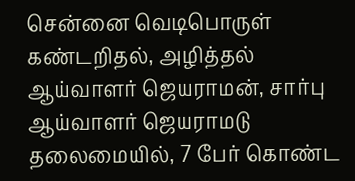சென்னை வெடிபொருள் கண்டறிதல், அழித்தல் ஆய்வாளர் ஜெயராமன், சார்பு ஆய்வாளர் ஜெயராமடு தலைமையில், 7 பேர் கொண்ட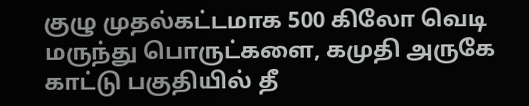குழு முதல்கட்டமாக 500 கிலோ வெடி மருந்து பொருட்களை, கமுதி அருகே காட்டு பகுதியில் தீ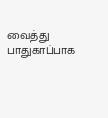வைத்து பாதுகாப்பாக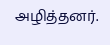அழித்தனர்.